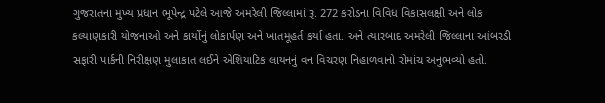ગુજરાતના મુખ્ય પ્રધાન ભૂપેન્દ્ર પટેલે આજે અમરેલી જિલ્લામાં રૂ. 272 કરોડના વિવિધ વિકાસલક્ષી અને લોક કલ્યાણકારી યોજનાઓ અને કાર્યોનું લોકાર્પણ અને ખાતમૂહર્ત કર્યા હતા. અને ત્યારબાદ અમરેલી જિલ્લાના આંબરડી સફારી પાર્કની નિરીક્ષણ મુલાકાત લઈને એશિયાટિક લાયનનું વન વિચરણ નિહાળવાનો રોમાંચ અનુભવ્યો હતો.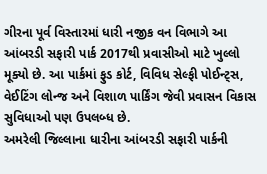ગીરના પૂર્વ વિસ્તારમાં ધારી નજીક વન વિભાગે આ આંબરડી સફારી પાર્ક 2017થી પ્રવાસીઓ માટે ખુલ્લો મૂક્યો છે. આ પાર્કમાં ફુડ કોર્ટ, વિવિધ સેલ્ફી પોઈન્ટ્સ, વેઈટિંગ લોન્જ અને વિશાળ પાર્કિંગ જેવી પ્રવાસન વિકાસ સુવિધાઓ પણ ઉપલબ્ધ છે.
અમરેલી જિલ્લાના ધારીના આંબરડી સફારી પાર્કની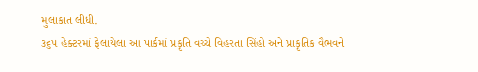મુલાકાત લીધી.
૩૬૫ હેક્ટરમાં ફેલાયેલા આ પાર્કમાં પ્રકૃતિ વચ્ચે વિહરતા સિંહો અને પ્રાકૃતિક વૈભવને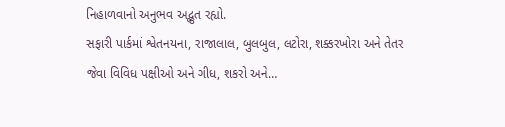નિહાળવાનો અનુભવ અદ્ભુત રહ્યો.
સફારી પાર્કમાં શ્વેતનયના, રાજાલાલ, બુલબુલ, લટોરા, શક્કરખોરા અને તેતર જેવા વિવિધ પક્ષીઓ અને ગીધ, શકરો અને…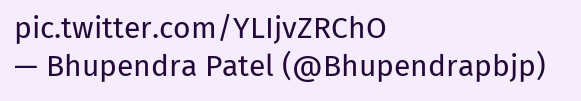pic.twitter.com/YLIjvZRChO
— Bhupendra Patel (@Bhupendrapbjp)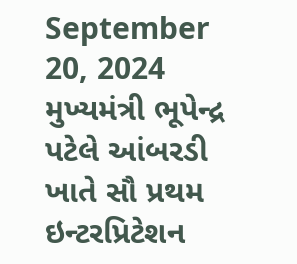September 20, 2024
મુખ્યમંત્રી ભૂપેન્દ્ર પટેલે આંબરડી ખાતે સૌ પ્રથમ ઇન્ટરપ્રિટેશન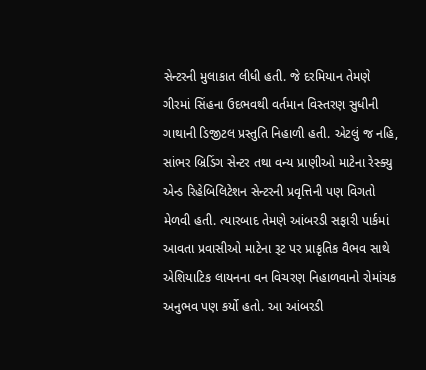સેન્ટરની મુલાકાત લીધી હતી. જે દરમિયાન તેમણે ગીરમાં સિંહના ઉદભવથી વર્તમાન વિસ્તરણ સુધીની ગાથાની ડિજીટલ પ્રસ્તુતિ નિહાળી હતી. એટલું જ નહિ, સાંભર બ્રિડિંગ સેન્ટર તથા વન્ય પ્રાણીઓ માટેના રેસ્ક્યુ એન્ડ રિહેબિલિટેશન સેન્ટરની પ્રવૃત્તિની પણ વિગતો મેળવી હતી. ત્યારબાદ તેમણે આંબરડી સફારી પાર્કમાં આવતા પ્રવાસીઓ માટેના રૂટ પર પ્રાકૃતિક વૈભવ સાથે એશિયાટિક લાયનના વન વિચરણ નિહાળવાનો રોમાંચક અનુભવ પણ કર્યો હતો. આ આંબરડી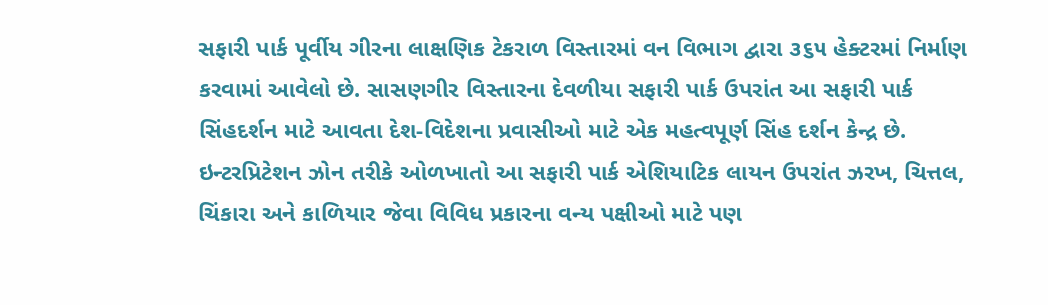સફારી પાર્ક પૂર્વીય ગીરના લાક્ષણિક ટેકરાળ વિસ્તારમાં વન વિભાગ દ્વારા ૩૬૫ હેક્ટરમાં નિર્માણ કરવામાં આવેલો છે. સાસણગીર વિસ્તારના દેવળીયા સફારી પાર્ક ઉપરાંત આ સફારી પાર્ક સિંહદર્શન માટે આવતા દેશ-વિદેશના પ્રવાસીઓ માટે એક મહત્વપૂર્ણ સિંહ દર્શન કેન્દ્ર છે.
ઇન્ટરપ્રિટેશન ઝોન તરીકે ઓળખાતો આ સફારી પાર્ક એશિયાટિક લાયન ઉપરાંત ઝરખ, ચિત્તલ, ચિંકારા અને કાળિયાર જેવા વિવિધ પ્રકારના વન્ય પક્ષીઓ માટે પણ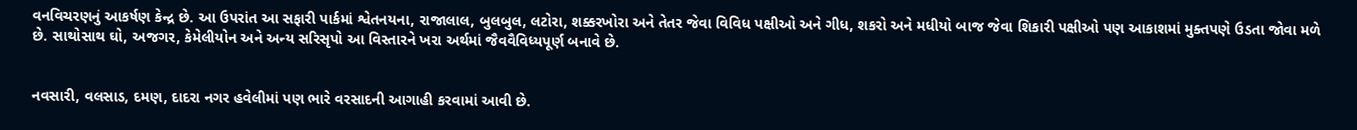વનવિચરણનું આકર્ષણ કેન્દ્ર છે. આ ઉપરાંત આ સફારી પાર્કમાં શ્વેતનયના, રાજાલાલ, બુલબુલ, લટોરા, શક્કરખોરા અને તેતર જેવા વિવિધ પક્ષીઓ અને ગીધ, શકરો અને મધીયો બાજ જેવા શિકારી પક્ષીઓ પણ આકાશમાં મુક્તપણે ઉડતા જોવા મળે છે. સાથોસાથ ઘો, અજગર, કેમેલીયોન અને અન્ય સરિસૃપો આ વિસ્તારને ખરા અર્થમાં જૈવવૈવિધ્યપૂર્ણ બનાવે છે.


નવસારી, વલસાડ, દમણ, દાદરા નગર હવેલીમાં પણ ભારે વરસાદની આગાહી કરવામાં આવી છે.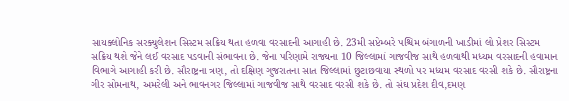સાયક્લોનિક સરક્યુલેશન સિસ્ટમ સક્રિય થતા હળવા વરસાદની આગાહી છે. 23મી સપ્ટેમ્બરે પશ્ચિમ બંગાળની ખાડીમાં લો પ્રેશર સિસ્ટમ સક્રિય થશે જેને લઈ વરસાદ પડવાની સંભાવના છે. જેના પરિણામે રાજ્યના 10 જિલ્લામાં ગાજવીજ સાથે હળવાથી મધ્યમ વરસાદની હવામાન વિભાગે આગાહી કરી છે. સૌરાષ્ટ્રના ત્રણ, તો દક્ષિણ ગુજરાતના સાત જિલ્લામાં છુટાછવાયા સ્થળો પર મધ્યમ વરસાદ વરસી શકે છે. સૌરાષ્ટ્રના ગીર સોમનાથ, અમરેલી અને ભાવનગર જિલ્લામાં ગાજવીજ સાથે વરસાદ વરસી શકે છે. તો સંઘ પ્રદેશ દીવ,દમણ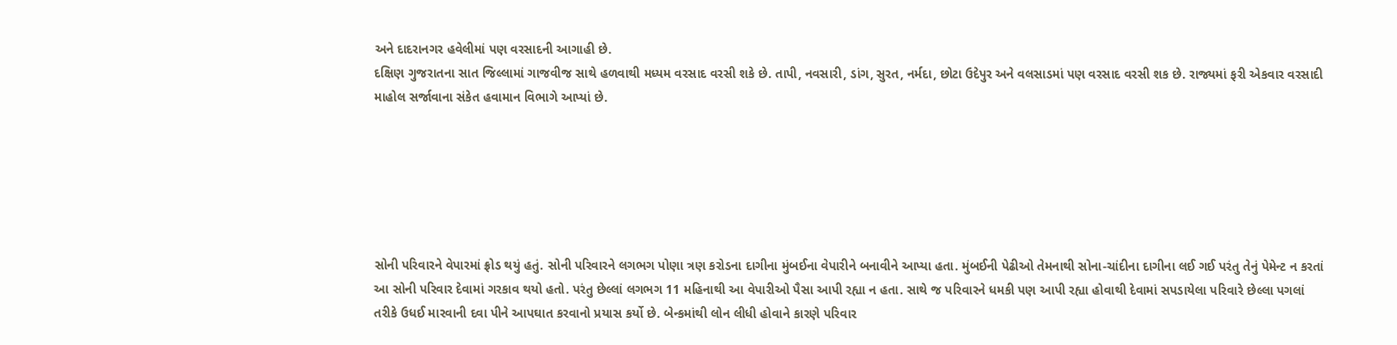અને દાદરાનગર હવેલીમાં પણ વરસાદની આગાહી છે.
દક્ષિણ ગુજરાતના સાત જિલ્લામાં ગાજવીજ સાથે હળવાથી મધ્યમ વરસાદ વરસી શકે છે. તાપી, નવસારી, ડાંગ, સુરત, નર્મદા, છોટા ઉદેપુર અને વલસાડમાં પણ વરસાદ વરસી શક છે. રાજ્યમાં ફરી એકવાર વરસાદી માહોલ સર્જાવાના સંકેત હવામાન વિભાગે આપ્યાં છે.






સોની પરિવારને વેપારમાં ફ્રોડ થયું હતું. સોની પરિવારને લગભગ પોણા ત્રણ કરોડના દાગીના મુંબઈના વેપારીને બનાવીને આપ્યા હતા. મુંબઈની પેઢીઓ તેમનાથી સોના-ચાંદીના દાગીના લઈ ગઈ પરંતુ તેનું પેમેન્ટ ન કરતાં આ સોની પરિવાર દેવામાં ગરકાવ થયો હતો. પરંતુ છેલ્લાં લગભગ 11 મહિનાથી આ વેપારીઓ પૈસા આપી રહ્યા ન હતા. સાથે જ પરિવારને ધમકી પણ આપી રહ્યા હોવાથી દેવામાં સપડાયેલા પરિવારે છેલ્લા પગલાં તરીકે ઉધઈ મારવાની દવા પીને આપઘાત કરવાનો પ્રયાસ કર્યો છે. બેન્કમાંથી લોન લીધી હોવાને કારણે પરિવાર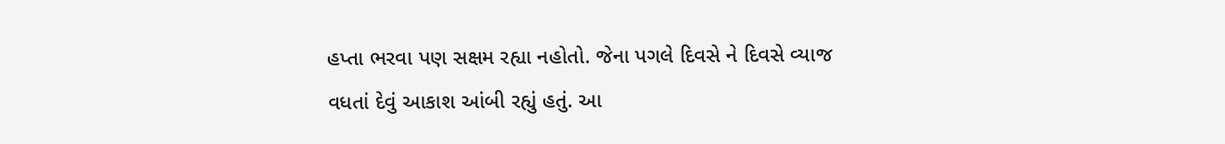હપ્તા ભરવા પણ સક્ષમ રહ્યા નહોતો. જેના પગલે દિવસે ને દિવસે વ્યાજ વધતાં દેવું આકાશ આંબી રહ્યું હતું. આ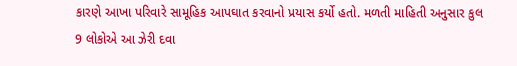કારણે આખા પરિવારે સામૂહિક આપઘાત કરવાનો પ્રયાસ કર્યો હતો. મળતી માહિતી અનુસાર કુલ 9 લોકોએ આ ઝેરી દવા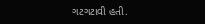ગટગટાવી હતી.